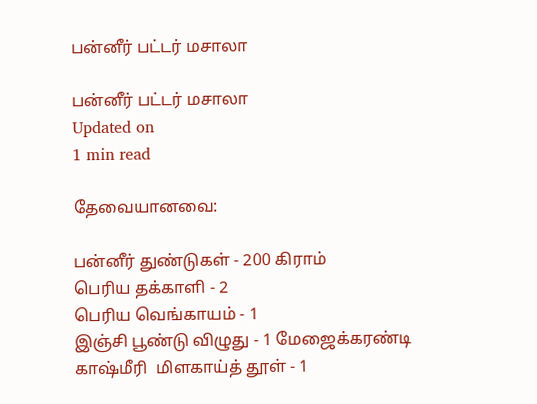பன்னீர் பட்டர் மசாலா

பன்னீர் பட்டர் மசாலா
Updated on
1 min read

தேவையானவை:

பன்னீர் துண்டுகள் - 200 கிராம்
பெரிய தக்காளி - 2
பெரிய வெங்காயம் - 1
இஞ்சி பூண்டு விழுது - 1 மேஜைக்கரண்டி
காஷ்மீரி  மிளகாய்த் தூள் - 1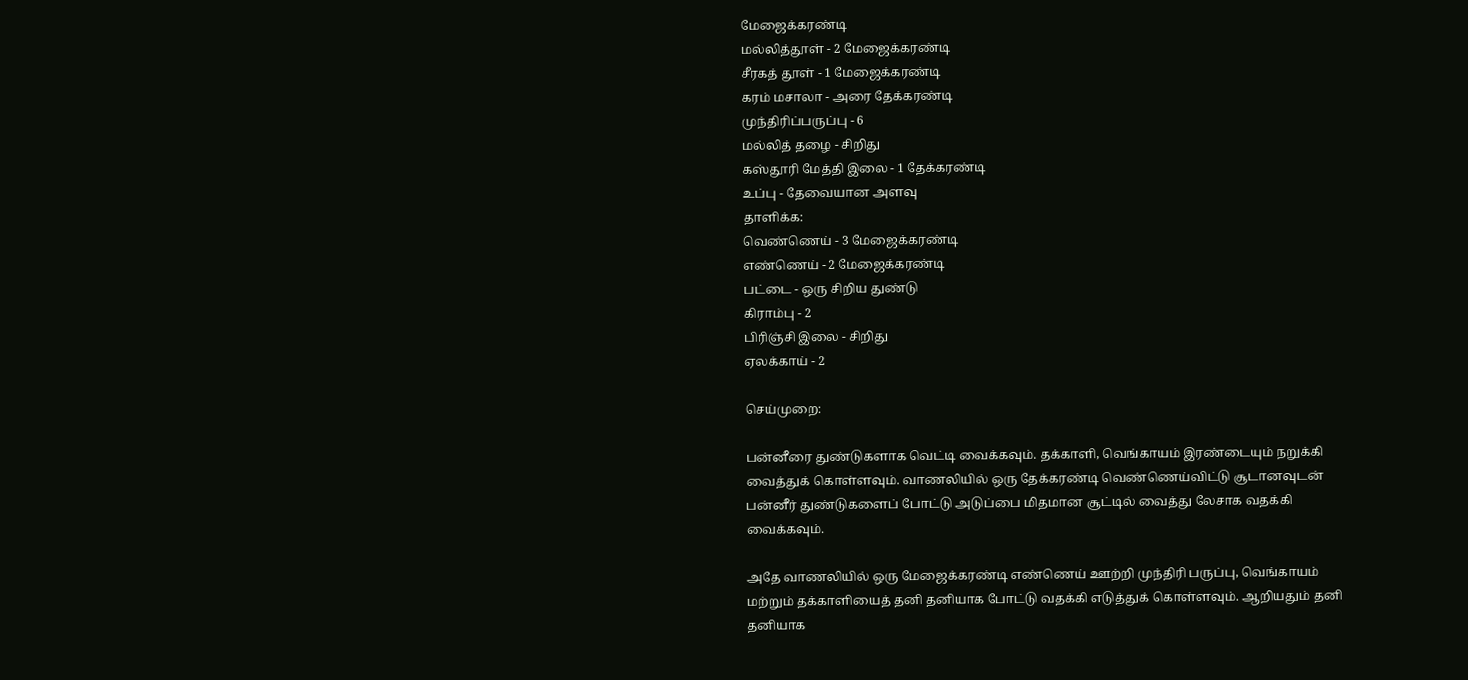மேஜைக்கரண்டி
மல்லித்தூள் - 2 மேஜைக்கரண்டி
சீரகத் தூள் - 1 மேஜைக்கரண்டி
கரம் மசாலா - அரை தேக்கரண்டி
முந்திரிப்பருப்பு - 6
மல்லித் தழை - சிறிது
கஸ்தூரி மேத்தி இலை - 1 தேக்கரண்டி
உப்பு - தேவையான அளவு
தாளிக்க:
வெண்ணெய் - 3 மேஜைக்கரண்டி
எண்ணெய் - 2 மேஜைக்கரண்டி
பட்டை - ஒரு சிறிய துண்டு
கிராம்பு - 2
பிரிஞ்சி இலை - சிறிது
ஏலக்காய் - 2

செய்முறை:

பன்னீரை துண்டுகளாக வெட்டி வைக்கவும். தக்காளி, வெங்காயம் இரண்டையும் நறுக்கி வைத்துக் கொள்ளவும். வாணலியில் ஒரு தேக்கரண்டி வெண்ணெய்விட்டு சூடானவுடன் பன்னீர் துண்டுகளைப் போட்டு அடுப்பை மிதமான சூட்டில் வைத்து லேசாக வதக்கி வைக்கவும்.

அதே வாணலியில் ஒரு மேஜைக்கரண்டி எண்ணெய் ஊற்றி முந்திரி பருப்பு, வெங்காயம் மற்றும் தக்காளியைத் தனி தனியாக போட்டு வதக்கி எடுத்துக் கொள்ளவும். ஆறியதும் தனி தனியாக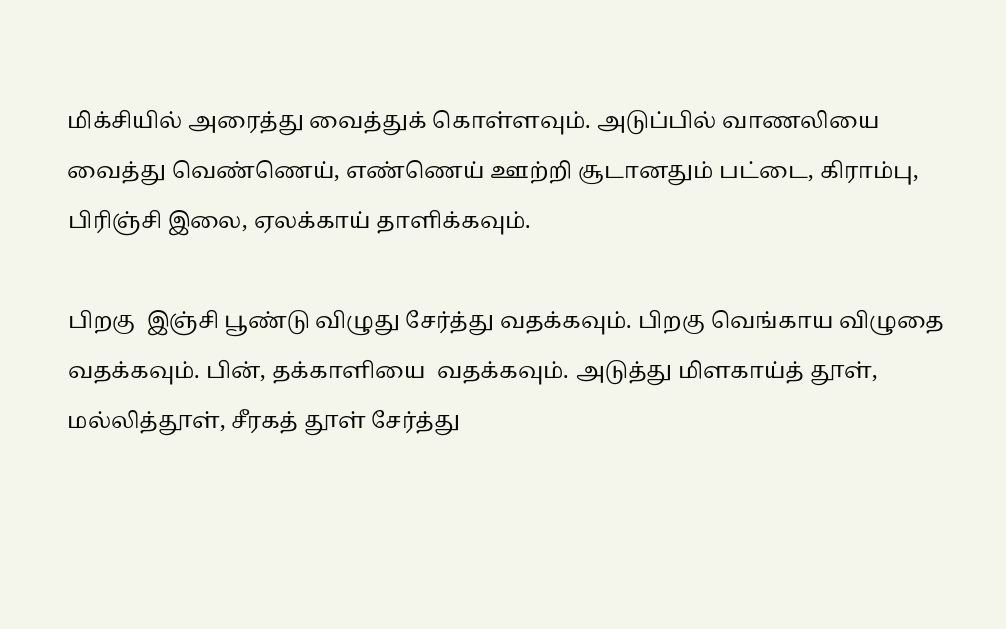மிக்சியில் அரைத்து வைத்துக் கொள்ளவும். அடுப்பில் வாணலியை வைத்து வெண்ணெய், எண்ணெய் ஊற்றி சூடானதும் பட்டை, கிராம்பு, பிரிஞ்சி இலை, ஏலக்காய் தாளிக்கவும்.

பிறகு  இஞ்சி பூண்டு விழுது சேர்த்து வதக்கவும். பிறகு வெங்காய விழுதை வதக்கவும். பின், தக்காளியை  வதக்கவும். அடுத்து மிளகாய்த் தூள், மல்லித்தூள், சீரகத் தூள் சேர்த்து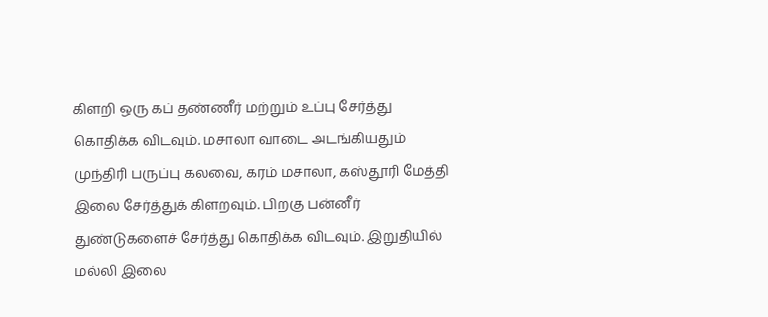கிளறி ஒரு கப் தண்ணீர் மற்றும் உப்பு சேர்த்து கொதிக்க விடவும். மசாலா வாடை அடங்கியதும் முந்திரி பருப்பு கலவை, கரம் மசாலா, கஸ்தூரி மேத்தி இலை சேர்த்துக் கிளறவும். பிறகு பன்னீர் துண்டுகளைச் சேர்த்து கொதிக்க விடவும். இறுதியில் மல்லி இலை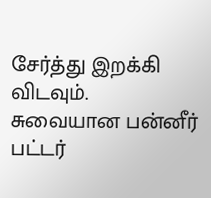சேர்த்து இறக்கி விடவும். சுவையான பன்னீர்
பட்டர்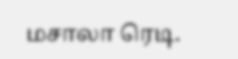மசாலா ரெடி.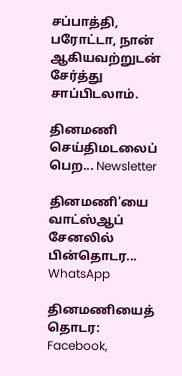சப்பாத்தி, பரோட்டா, நான் ஆகியவற்றுடன் சேர்த்து சாப்பிடலாம்.

தினமணி செய்திமடலைப் பெற... Newsletter

தினமணி'யை வாட்ஸ்ஆப் சேனலில் பின்தொடர... WhatsApp

தினமணியைத் தொடர: Facebook,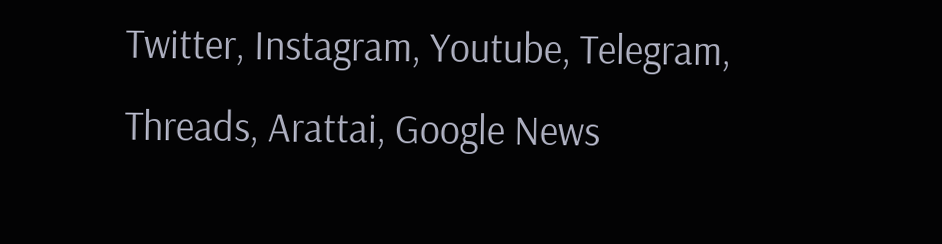Twitter, Instagram, Youtube, Telegram, Threads, Arattai, Google News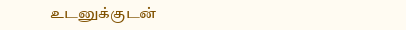உடனுக்குடன்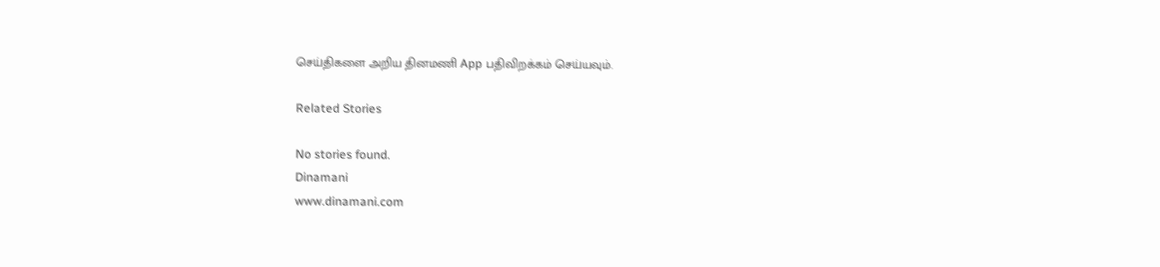செய்திகளை அறிய தினமணி App பதிவிறக்கம் செய்யவும்.

Related Stories

No stories found.
Dinamani
www.dinamani.com